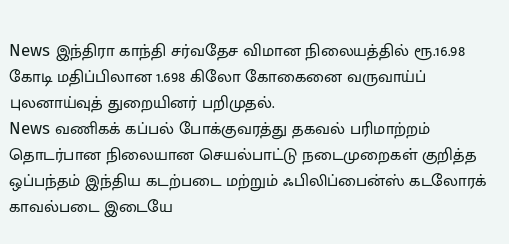News இந்திரா காந்தி சர்வதேச விமான நிலையத்தில் ரூ.16.98 கோடி மதிப்பிலான 1.698 கிலோ கோகைனை வருவாய்ப் புலனாய்வுத் துறையினர் பறிமுதல்.
News வணிகக் கப்பல் போக்குவரத்து தகவல் பரிமாற்றம் தொடர்பான நிலையான செயல்பாட்டு நடைமுறைகள் குறித்த ஒப்பந்தம் இந்திய கடற்படை மற்றும் ஃபிலிப்பைன்ஸ் கடலோரக் காவல்படை இடையே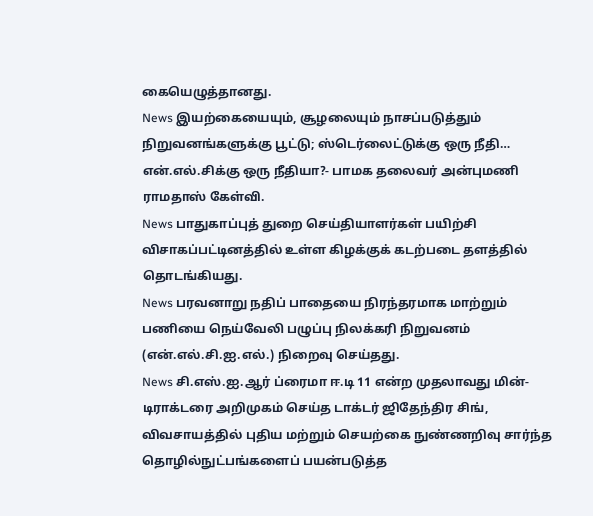கையெழுத்தானது.
News இயற்கையையும், சூழலையும் நாசப்படுத்தும் நிறுவனங்களுக்கு பூட்டு; ஸ்டெர்லைட்டுக்கு ஒரு நீதி… என்.எல்.சிக்கு ஒரு நீதியா?- பாமக தலைவர் அன்புமணி ராமதாஸ் கேள்வி.
News பாதுகாப்புத் துறை செய்தியாளர்கள் பயிற்சி விசாகப்பட்டினத்தில் உள்ள கிழக்குக் கடற்படை தளத்தில் தொடங்கியது.
News பரவனாறு நதிப் பாதையை நிரந்தரமாக மாற்றும் பணியை நெய்வேலி பழுப்பு நிலக்கரி நிறுவனம் (என்.எல்.சி.ஐ.எல்.) நிறைவு செய்தது.
News சி.எஸ்.ஐ.ஆர் ப்ரைமா ஈ.டி 11 என்ற முதலாவது மின்-டிராக்டரை அறிமுகம் செய்த டாக்டர் ஜிதேந்திர சிங், விவசாயத்தில் புதிய மற்றும் செயற்கை நுண்ணறிவு சார்ந்த தொழில்நுட்பங்களைப் பயன்படுத்த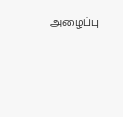அழைப்பு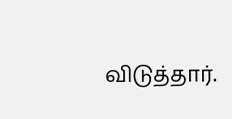விடுத்தார்.